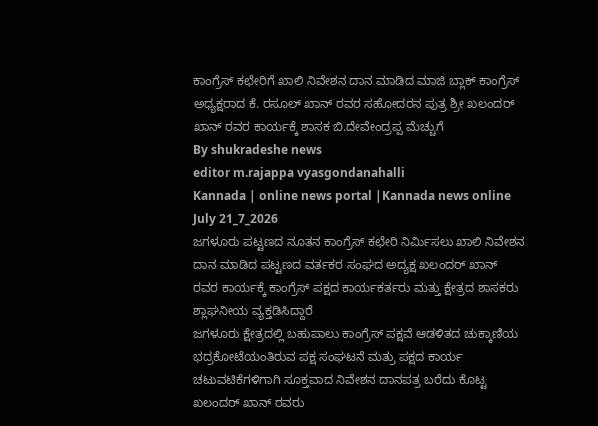ಕಾಂಗ್ರೆಸ್ ಕಛೇರಿಗೆ ಖಾಲಿ ನಿವೇಶನ ದಾನ ಮಾಡಿದ ಮಾಜಿ ಬ್ಲಾಕ್ ಕಾಂಗ್ರೆಸ್ ಅಧ್ಯಕ್ಷರಾದ ಕೆ. ರಸೂಲ್ ಖಾನ್ ರವರ ಸಹೋದರನ ಪುತ್ರ ಶ್ರೀ ಖಲಂದರ್ ಖಾನ್ ರವರ ಕಾರ್ಯಕ್ಕೆ ಶಾಸಕ ಬಿ.ದೇವೇಂದ್ರಪ್ಪ ಮೆಚ್ಚುಗೆ
By shukradeshe news
editor m.rajappa vyasgondanahalli
Kannada | online news portal |Kannada news online July 21_7_2026
ಜಗಳೂರು ಪಟ್ಟಣದ ನೂತನ ಕಾಂಗ್ರೆಸ್ ಕಛೇರಿ ನಿರ್ಮಿಸಲು ಖಾಲಿ ನಿವೇಶನ ದಾನ ಮಾಡಿದ ಪಟ್ಟಣದ ವರ್ತಕರ ಸಂಘದ ಅದ್ಯಕ್ಷ ಖಲಂದರ್ ಖಾನ್ ರವರ ಕಾರ್ಯಕ್ಕೆ ಕಾಂಗ್ರೆಸ್ ಪಕ್ಷದ ಕಾರ್ಯಕರ್ತರು ಮತ್ತು ಕ್ಷೇತ್ರದ ಶಾಸಕರು ಶ್ಲಾಘನೀಯ ವ್ಯಕ್ತಡಿಸಿದ್ದಾರೆ
ಜಗಳೂರು ಕ್ಷೇತ್ರದಲ್ಲಿ ಬಹುಪಾಲು ಕಾಂಗ್ರೆಸ್ ಪಕ್ಷವೆ ಆಡಳಿತದ ಚುಕ್ಕಾಣಿಯ ಭದ್ರಕೋಟೆಯಂತಿರುವ ಪಕ್ಷ ಸಂಘಟನೆ ಮತ್ರು ಪಕ್ಷದ ಕಾರ್ಯ ಚಟುವಟಿಕೆಗಳಿಗಾಗಿ ಸೂಕ್ತವಾದ ನಿವೇಶನ ದಾನಪತ್ರ ಬರೆದು ಕೊಟ್ಟ ಖಲಂದರ್ ಖಾನ್ ರವರು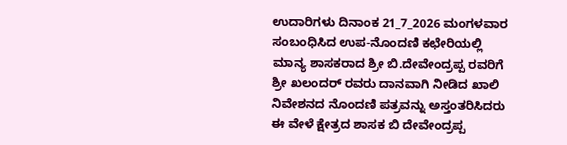ಉದಾರಿಗಳು ದಿನಾಂಕ 21_7_2026 ಮಂಗಳವಾರ
ಸಂಬಂಧಿಸಿದ ಉಪ-ನೊಂದಣಿ ಕಛೇರಿಯಲ್ಲಿ ಮಾನ್ಯ ಶಾಸಕರಾದ ಶ್ರೀ ಬಿ.ದೇವೇಂದ್ರಪ್ಪ ರವರಿಗೆ ಶ್ರೀ ಖಲಂದರ್ ರವರು ದಾನವಾಗಿ ನೀಡಿದ ಖಾಲಿ ನಿವೇಶನದ ನೊಂದಣಿ ಪತ್ರವನ್ನು ಅಸ್ತಂತರಿಸಿದರು
ಈ ವೇಳೆ ಕ್ಷೇತ್ರದ ಶಾಸಕ ಬಿ ದೇವೇಂದ್ರಪ್ಪ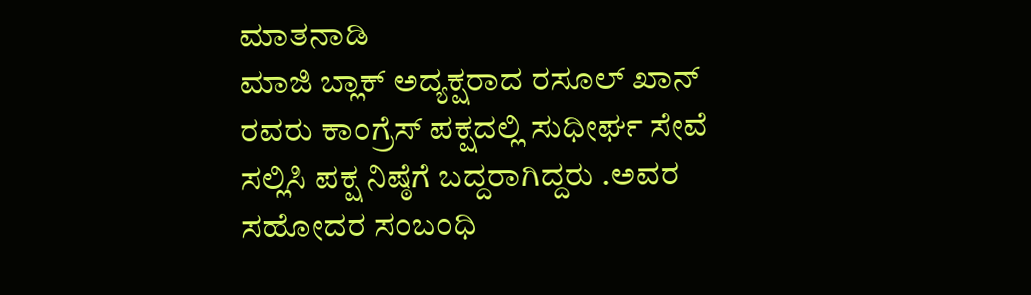ಮಾತನಾಡಿ
ಮಾಜಿ ಬ್ಲಾಕ್ ಅದ್ಯಕ್ಷರಾದ ರಸೂಲ್ ಖಾನ್ ರವರು ಕಾಂಗ್ರೆಸ್ ಪಕ್ಷದಲ್ಲಿ ಸುಧೀರ್ಘ ಸೇವೆ ಸಲ್ಲಿಸಿ ಪಕ್ಷ ನಿಷ್ಠೆಗೆ ಬದ್ದರಾಗಿದ್ದರು .ಅವರ ಸಹೋದರ ಸಂಬಂಧಿ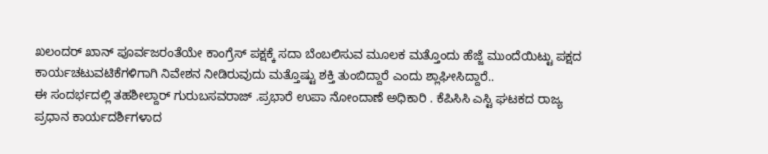ಖಲಂದರ್ ಖಾನ್ ಪೂರ್ವಜರಂತೆಯೇ ಕಾಂಗ್ರೆಸ್ ಪಕ್ಷಕ್ಕೆ ಸದಾ ಬೆಂಬಲಿಸುವ ಮೂಲಕ ಮತ್ತೊಂದು ಹೆಜ್ಜೆ ಮುಂದೆಯಿಟ್ಟು ಪಕ್ಷದ ಕಾರ್ಯಚಟುವಟಿಕೆಗಳಿಗಾಗಿ ನಿವೇಶನ ನೀಡಿರುವುದು ಮತ್ತೊಷ್ಟು ಶಕ್ತಿ ತುಂಬಿದ್ದಾರೆ ಎಂದು ಶ್ಲಾಘೀಸಿದ್ದಾರೆ..
ಈ ಸಂದರ್ಭದಲ್ಲಿ ತಹಶೀಲ್ದಾರ್ ಗುರುಬಸವರಾಜ್ .ಪ್ರಭಾರೆ ಉಪಾ ನೋಂದಾಣೆ ಅಧಿಕಾರಿ . ಕೆಪಿಸಿಸಿ ಎಸ್ಟಿ ಘಟಕದ ರಾಜ್ಯ ಪ್ರಧಾನ ಕಾರ್ಯದರ್ಶಿಗಳಾದ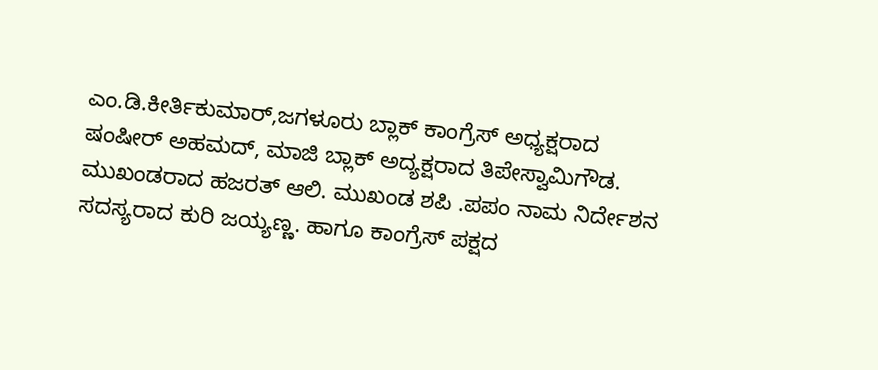ಎಂ.ಡಿ.ಕೀರ್ತಿಕುಮಾರ್,ಜಗಳೂರು ಬ್ಲಾಕ್ ಕಾಂಗ್ರೆಸ್ ಅಧ್ಯಕ್ಷರಾದ ಷಂಷೀರ್ ಅಹಮದ್, ಮಾಜಿ ಬ್ಲಾಕ್ ಅದ್ಯಕ್ಷರಾದ ತಿಪೇಸ್ವಾಮಿಗೌಡ. ಮುಖಂಡರಾದ ಹಜರತ್ ಆಲಿ. ಮುಖಂಡ ಶಪಿ .ಪಪಂ ನಾಮ ನಿರ್ದೇಶನ ಸದಸ್ಯರಾದ ಕುರಿ ಜಯ್ಯಣ್ಣ. ಹಾಗೂ ಕಾಂಗ್ರೆಸ್ ಪಕ್ಷದ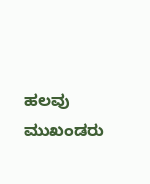ಹಲವು ಮುಖಂಡರು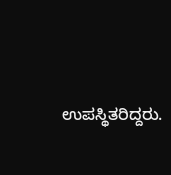ಉಪಸ್ಥಿತರಿದ್ದರು.